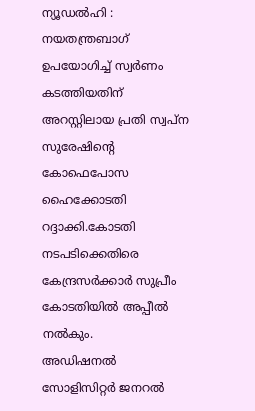ന്യൂഡൽഹി : നയതന്ത്രബാഗ് ഉപയോഗിച്ച് സ്വർണം കടത്തിയതിന് അറസ്റ്റിലായ പ്രതി സ്വപ്ന സുരേഷിന്റെ കോഫെപോസ ഹൈക്കോടതി റദ്ദാക്കി.കോടതി നടപടിക്കെതിരെ കേന്ദ്രസർക്കാർ സുപ്രീം കോടതിയിൽ അപ്പീൽ നൽകും.
അഡിഷനൽ സോളിസിറ്റർ ജനറൽ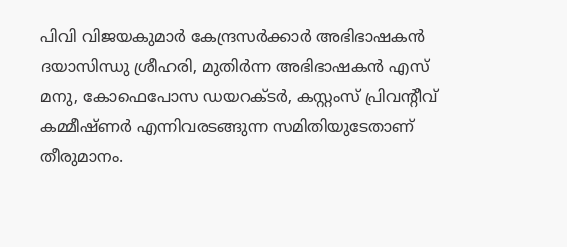പിവി വിജയകുമാർ കേന്ദ്രസർക്കാർ അഭിഭാഷകൻ ദയാസിന്ധു ശ്രീഹരി, മുതിർന്ന അഭിഭാഷകൻ എസ് മനു, കോഫെപോസ ഡയറക്ടർ, കസ്റ്റംസ് പ്രിവന്റീവ് കമ്മീഷ്ണർ എന്നിവരടങ്ങുന്ന സമിതിയുടേതാണ് തീരുമാനം.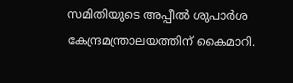സമിതിയുടെ അപ്പീൽ ശുപാർശ കേന്ദ്രമന്ത്രാലയത്തിന് കൈമാറി.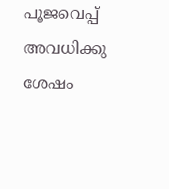പൂജവെപ്പ് അവധിക്കു ശേഷം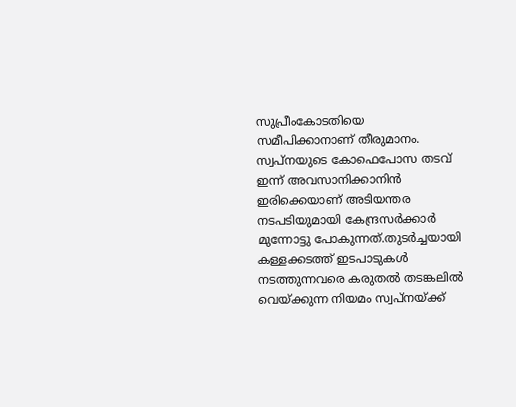സുപ്രീംകോടതിയെ സമീപിക്കാനാണ് തീരുമാനം.
സ്വപ്നയുടെ കോഫെപോസ തടവ് ഇന്ന് അവസാനിക്കാനിൻ ഇരിക്കെയാണ് അടിയന്തര നടപടിയുമായി കേന്ദ്രസർക്കാർ മുന്നോട്ടു പോകുന്നത്.തുടർച്ചയായി കള്ളക്കടത്ത് ഇടപാടുകൾ നടത്തുന്നവരെ കരുതൽ തടങ്കലിൽ വെയ്ക്കുന്ന നിയമം സ്വപ്നയ്ക്ക്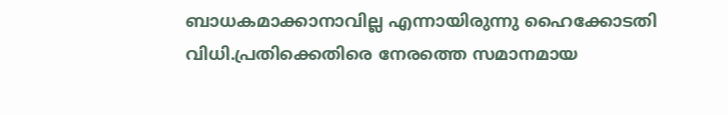ബാധകമാക്കാനാവില്ല എന്നായിരുന്നു ഹൈക്കോടതി വിധി.പ്രതിക്കെതിരെ നേരത്തെ സമാനമായ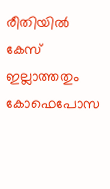രീതിയിൽ കേസ് ഇല്ലാത്തതും കോഫെപോസ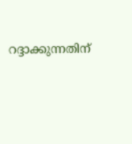റദ്ദാക്കുന്നതിന്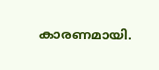കാരണമായി.